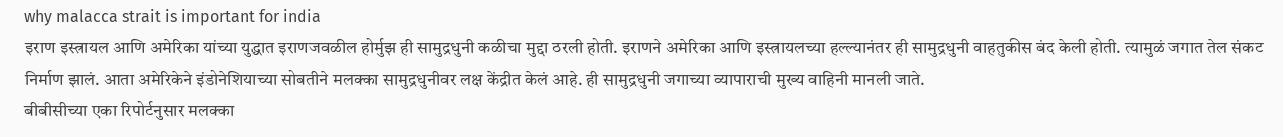why malacca strait is important for india
इराण इस्त्रायल आणि अमेरिका यांच्या युद्धात इराणजवळील होर्मुझ ही सामुद्रधुनी कळीचा मुद्दा ठरली होती. इराणने अमेरिका आणि इस्त्रायलच्या हल्ल्यानंतर ही सामुद्रधुनी वाहतुकीस बंद केली होती. त्यामुळं जगात तेल संकट निर्माण झालं. आता अमेरिकेने इंडोनेशियाच्या सोबतीने मलक्का सामुद्रधुनीवर लक्ष केंद्रीत केलं आहे. ही सामुद्रधुनी जगाच्या व्यापाराची मुख्य वाहिनी मानली जाते.
बीबीसीच्या एका रिपोर्टनुसार मलक्का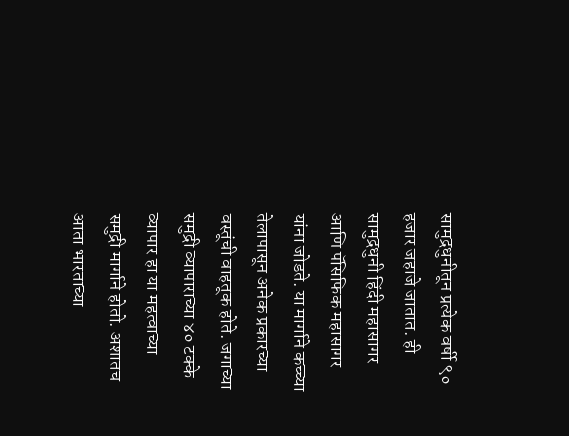सामुद्रधुनीतून प्रत्येक वर्षी ९० हजार जहाजे जातात. ही सामुद्रधुनी हिंदी महासागर आणि पॅसिफिक महासागर यांना जोडते. या मार्गाने कच्च्या तेलापासून अनेक प्रकारच्या वस्तूंची वाहतूक होते. जगाच्या समुद्री व्यापाराच्या ४० टक्के व्यापार हा या महत्वाच्या समुद्री मार्गाने होतो. अशातच आता भारताच्या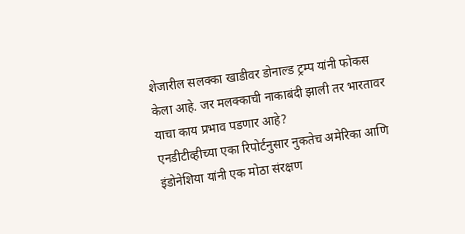शेजारील सलक्का खाडीवर डोनाल्ड ट्रम्प यांनी फोकस केला आहे. जर मलक्काची नाकाबंदी झाली तर भारतावर याचा काय प्रभाव पडणार आहे?
एनडीटीव्हीच्या एका रिपोर्टनुसार नुकतेच अमेरिका आणि इंडोनेशिया यांनी एक मोठा संरक्षण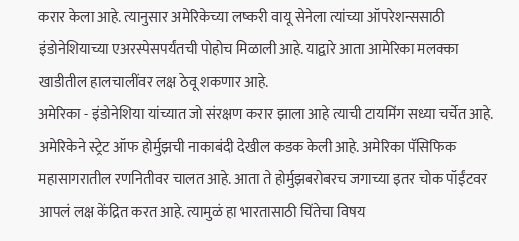करार केला आहे. त्यानुसार अमेरिकेच्या लष्करी वायू सेनेला त्यांच्या ऑपरेशन्ससाठी इंडोनेशियाच्या एअरस्पेसपर्यंतची पोहोच मिळाली आहे. याद्वारे आता आमेरिका मलक्का खाडीतील हालचालींवर लक्ष ठेवू शकणार आहे.
अमेरिका - इंडोनेशिया यांच्यात जो संरक्षण करार झाला आहे त्याची टायमिंग सध्या चर्चेत आहे. अमेरिकेने स्ट्रेट ऑफ होर्मुझची नाकाबंदी देखील कडक केली आहे. अमेरिका पॅसिफिक महासागरातील रणनितीवर चालत आहे. आता ते होर्मुझबरोबरच जगाच्या इतर चोक पॉईंटवर आपलं लक्ष केंद्रित करत आहे. त्यामुळं हा भारतासाठी चिंतेचा विषय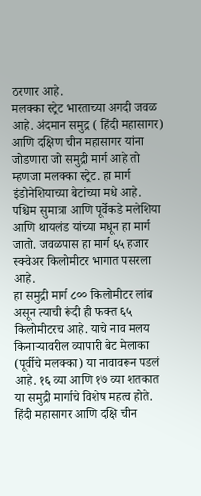ठरणार आहे.
मलक्का स्ट्रेट भारताच्या अगदी जवळ आहे. अंदमान समुद्र ( हिंदी महासागर) आणि दक्षिण चीन महासागर यांना जोडणारा जो समुद्री मार्ग आहे तो म्हणजा मलक्का स्ट्रेट. हा मार्ग इंडोनेशियाच्या बेटांच्या मधे आहे. पश्चिम सुमात्रा आणि पूर्वेकडे मलेशिया आणि थायलंड यांच्या मधून हा मार्ग जातो. जवळपास हा मार्ग ६५ हजार स्क्वेअर किलोमीटर भागात पसरला आहे.
हा समुद्री मार्ग ८०० किलोमीटर लांब असून त्याची रूंदी ही फक्त ६५ किलोमीटरच आहे. याचे नाव मलय किनाऱ्यावरील व्यापारी बेट मेलाका (पूर्वीचे मलक्का) या नावावरून पडलं आहे. १६ व्या आणि १७ व्या शतकात या समुद्री मार्गाचे विशेष महत्व होते.
हिंदी महासागर आणि दक्षि चीन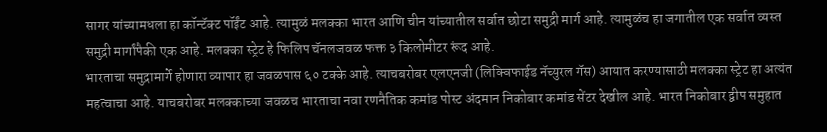सागर यांच्यामधला हा कॉन्टॅक्ट पॉईंट आहे. त्यामुळं मलक्का भारत आणि चीन यांच्यातील सर्वात छोटा समुद्री मार्ग आहे. त्यामुळंच हा जगातील एक सर्वात व्यस्त समुद्री मार्गांपैकी एक आहे. मलक्का स्ट्रेट हे फिलिप चॅनलजवळ फक्त ३ किलोमीटर रूंद आहे.
भारताचा समुद्रामार्गे होणारा व्यापार हा जवळपास ६० टक्के आहे. त्याचबरोबर एलएनजी (लिक्विफाईड नॅच्युरल गॅस) आयात करण्यासाठी मलक्का स्ट्रेट हा अत्यंत महत्वाचा आहे. याचबरोबर मलक्काच्या जवळच भारताचा नवा रणनैतिक कमांड पोस्ट अंदमान निकोबार कमांड सेंटर देखील आहे. भारत निकोबार द्वीप समुहात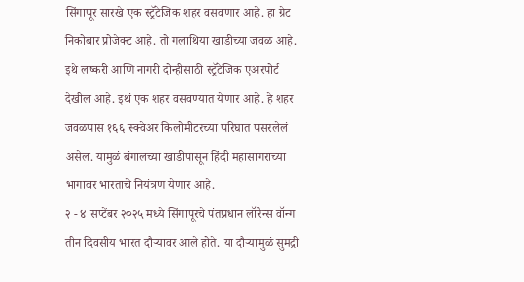सिंगापूर सारखे एक स्ट्रॅटेजिक शहर वसवणार आहे. हा ग्रेट निकोबार प्रोजेक्ट आहे. तो गलाथिया खाडीच्या जवळ आहे.
इथे लष्करी आणि नागरी दोन्हीसाठी स्ट्रॅटेजिक एअरपोर्ट देखील आहे. इथं एक शहर वसवण्यात येणार आहे. हे शहर जवळपास १६६ स्क्वेअर किलोमीटरच्या परिघात पसरलेलं असेल. यामुळं बंगालच्या खाडीपासून हिंदी महासागराच्या भागावर भारताचे नियंत्रण येणार आहे.
२ - ४ सप्टेंबर २०२५ मध्ये सिंगापूरचे पंतप्रधान लॉरेन्स वॉन्ग तीन दिवसीय भारत दौऱ्यावर आले होते. या दौऱ्यामुळं सुमद्री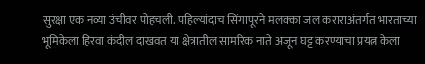सुरक्षा एक नव्या उंचीवर पोहचली. पहिल्यांदाच सिंगापूरने मलक्का जल कराराअंतर्गत भारताच्या भूमिकेला हिरवा कंदील दाखवत या क्षेत्रातील सामरिक नाते अजून घट्ट करण्याचा प्रयत्न केला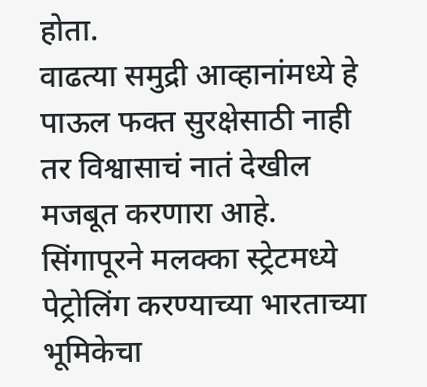होता.
वाढत्या समुद्री आव्हानांमध्ये हे पाऊल फक्त सुरक्षेसाठी नाही तर विश्वासाचं नातं देखील मजबूत करणारा आहे. सिंगापूरने मलक्का स्ट्रेटमध्ये पेट्रोलिंग करण्याच्या भारताच्या भूमिकेचा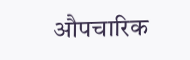औपचारिक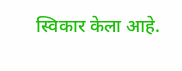स्विकार केला आहे.